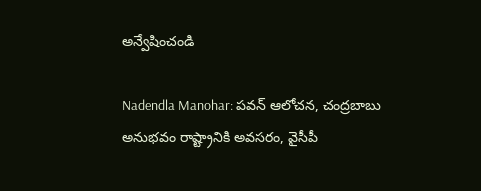అన్వేషించండి

Nadendla Manohar: పవన్ ఆలోచన, చంద్రబాబు అనుభవం రాష్ట్రానికి అవసరం, వైసీపీ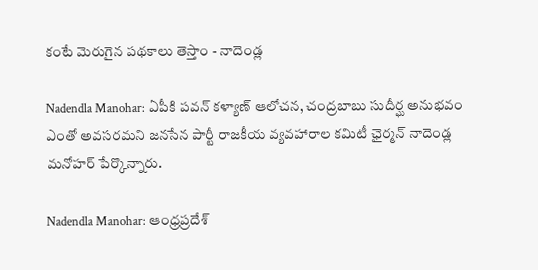కంటే మెరుగైన పథకాలు తెస్తాం - నాదెండ్ల

Nadendla Manohar: ఏపీకి పవన్ కళ్యాణ్ ఆలోచన, చంద్రబాబు సుదీర్ఘ అనుభవం ఎంతో అవసరమని జనసేన పార్టీ రాజకీయ వ్యవహారాల కమిటీ ఛైర్మన్ నాదెండ్ల మనోహర్ పేర్కొన్నారు.

Nadendla Manohar: ఆంధ్రప్రదేశ్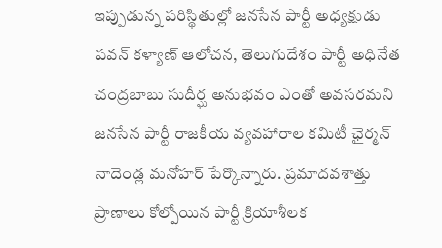ఇప్పుడున్న పరిస్థితుల్లో జనసేన పార్టీ అధ్యక్షుడు పవన్ కళ్యాణ్ ఆలోచన, తెలుగుదేశం పార్టీ అధినేత చంద్రబాబు సుదీర్ఘ అనుభవం ఎంతో అవసరమని జనసేన పార్టీ రాజకీయ వ్యవహారాల కమిటీ ఛైర్మన్ నాదెండ్ల మనోహర్ పేర్కొన్నారు. ప్రమాదవశాత్తు ప్రాణాలు కోల్పోయిన పార్టీ క్రియాశీలక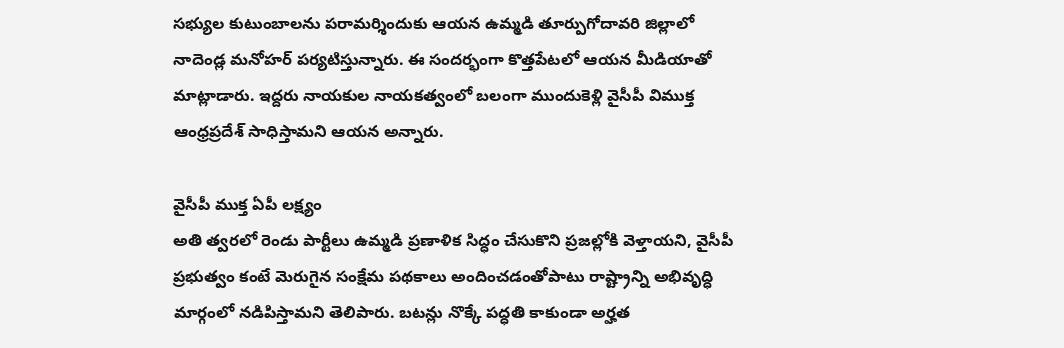సభ్యుల కుటుంబాలను పరామర్శిందుకు ఆయన ఉమ్మడి తూర్పుగోదావరి జిల్లాలో నాదెండ్ల మనోహర్ పర్యటిస్తున్నారు. ఈ సందర్భంగా కొత్తపేటలో ఆయన మీడియాతో మాట్లాడారు. ఇద్దరు నాయకుల నాయకత్వంలో బలంగా ముందుకెళ్లి వైసీపీ విముక్త ఆంధ్రప్రదేశ్ సాధిస్తామని ఆయన అన్నారు.

వైసీపీ ముక్త ఏపీ లక్ష్యం
అతి త్వరలో రెండు పార్టీలు ఉమ్మడి ప్రణాళిక సిద్ధం చేసుకొని ప్రజల్లోకి వెళ్తాయని, వైసీపీ ప్రభుత్వం కంటే మెరుగైన సంక్షేమ పథకాలు అందించడంతోపాటు రాష్ట్రాన్ని అభివృద్ధి మార్గంలో నడిపిస్తామని తెలిపారు. బటన్లు నొక్కే పద్ధతి కాకుండా అర్హత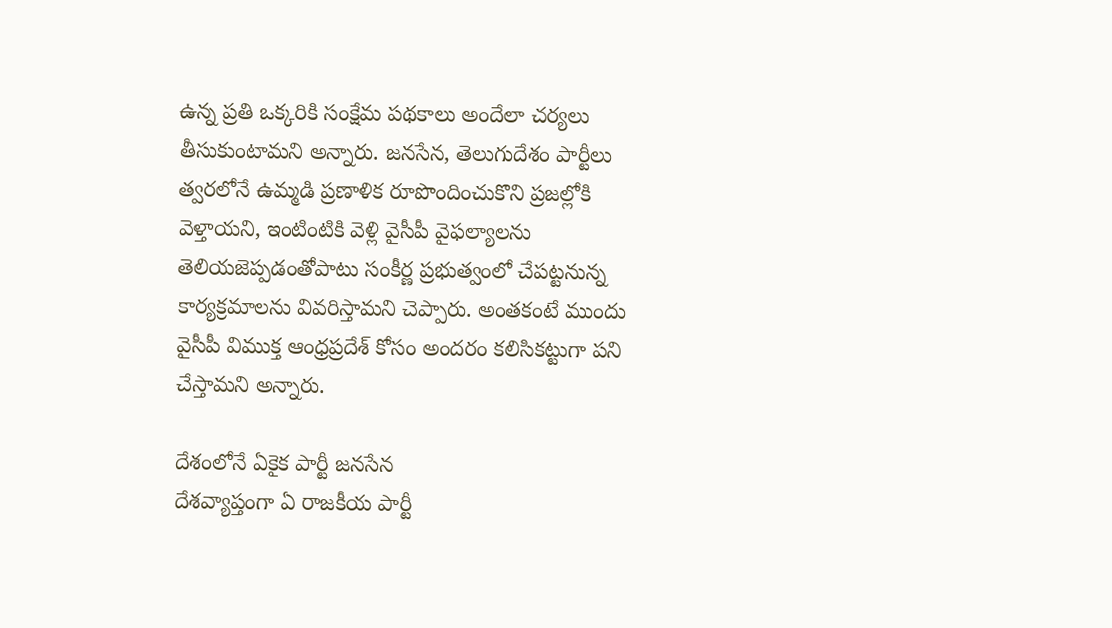ఉన్న ప్రతి ఒక్కరికి సంక్షేమ పథకాలు అందేలా చర్యలు తీసుకుంటామని అన్నారు. జనసేన, తెలుగుదేశం పార్టీలు త్వరలోనే ఉమ్మడి ప్రణాళిక రూపొందించుకొని ప్రజల్లోకి వెళ్తాయని, ఇంటింటికి వెళ్లి వైసీపీ వైఫల్యాలను తెలియజెప్పడంతోపాటు సంకీర్ణ ప్రభుత్వంలో చేపట్టనున్న కార్యక్రమాలను వివరిస్తామని చెప్పారు. అంతకంటే ముందు వైసీపీ విముక్త ఆంధ్రప్రదేశ్ కోసం అందరం కలిసికట్టుగా పని చేస్తామని అన్నారు.

దేశంలోనే ఏకైక పార్టీ జనసేన
దేశవ్యాప్తంగా ఏ రాజకీయ పార్టీ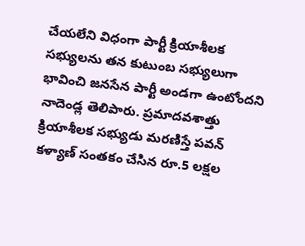చేయలేని విధంగా పార్టీ క్రియాశీలక సభ్యులను తన కుటుంబ సభ్యులుగా భావించి జనసేన పార్టీ అండగా ఉంటోందని నాదెండ్ల తెలిపారు. ప్రమాదవశాత్తు క్రియాశీలక సభ్యుడు మరణిస్తే పవన్ కళ్యాణ్ సంతకం చేసిన రూ.5 లక్షల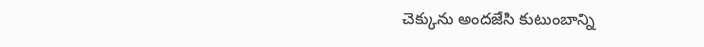చెక్కును అందజేసి కుటుంబాన్ని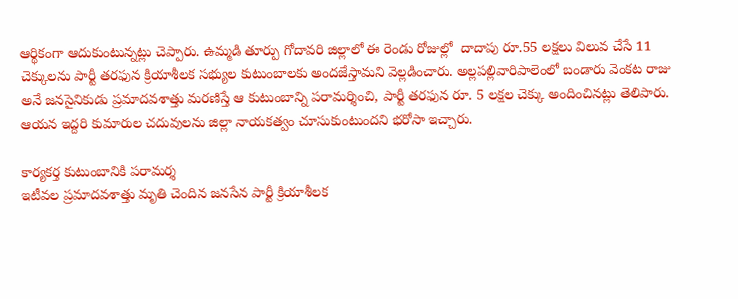ఆర్థికంగా ఆదుకుంటున్నట్లు చెప్పారు. ఉమ్మడి తూర్పు గోదావరి జిల్లాలో ఈ రెండు రోజుల్లో  దాదాపు రూ.55 లక్షలు విలువ చేసే 11 చెక్కులను పార్టీ తరఫున క్రియాశీలక సభ్యుల కుటుంబాలకు అందజేస్తామని వెల్లడించారు. అల్లపల్లివారిపాలెంలో బండారు వెంకట రాజు అనే జనసైనికుడు ప్రమాదవశాత్తు మరణిస్తే ఆ కుటుంబాన్ని పరామర్శించి, పార్టీ తరఫున రూ. 5 లక్షల చెక్కు అందించినట్లు తెలిపారు. ఆయన ఇద్దరి కుమారుల చదువులను జిల్లా నాయకత్వం చూసుకుంటుందని భరోసా ఇచ్చారు.

కార్యకర్త కుటుంబానికి పరామర్శ
ఇటీవల ప్రమాదవశాత్తు మృతి చెందిన జనసేన పార్టీ క్రియాశీలక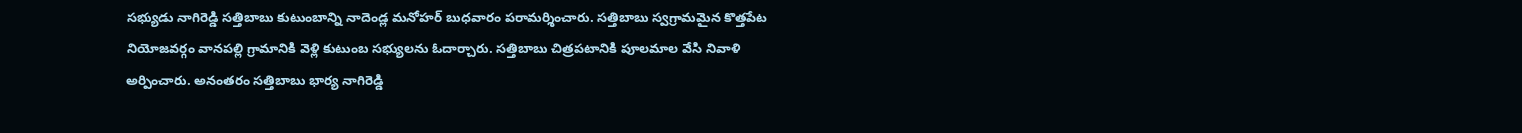సభ్యుడు నాగిరెడ్డి సత్తిబాబు కుటుంబాన్ని నాదెండ్ల మనోహర్ బుధవారం పరామర్శించారు. సత్తిబాబు స్వగ్రామమైన కొత్తపేట నియోజవర్గం వానపల్లి గ్రామానికి వెళ్లి కుటుంబ సభ్యులను ఓదార్చారు. సత్తిబాబు చిత్రపటానికి పూలమాల వేసి నివాళి అర్పించారు. అనంతరం సత్తిబాబు భార్య నాగిరెడ్డి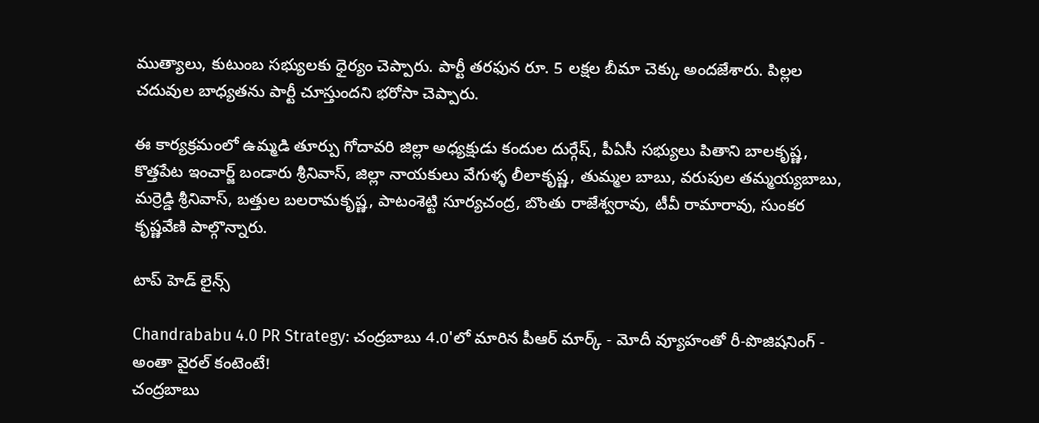ముత్యాలు, కుటుంబ సభ్యులకు ధైర్యం చెప్పారు. పార్టీ తరఫున రూ. 5 లక్షల బీమా చెక్కు అందజేశారు. పిల్లల చదువుల బాధ్యతను పార్టీ చూస్తుందని భరోసా చెప్పారు.

ఈ కార్యక్రమంలో ఉమ్మడి తూర్పు గోదావరి జిల్లా అధ్యక్షుడు కందుల దుర్గేష్, పీఏసీ సభ్యులు పితాని బాలకృష్ణ, కొత్తపేట ఇంచార్జ్ బండారు శ్రీనివాస్, జిల్లా నాయకులు వేగుళ్ళ లీలాకృష్ణ, తుమ్మల బాబు, వరుపుల తమ్మయ్యబాబు, మర్రెడ్డి శ్రీనివాస్, బత్తుల బలరామకృష్ణ, పాటంశెట్టి సూర్యచంద్ర, బొంతు రాజేశ్వరావు, టీవీ రామారావు, సుంకర కృష్ణవేణి పాల్గొన్నారు.

టాప్ హెడ్ లైన్స్

Chandrababu 4.0 PR Strategy: చంద్రబాబు 4.0'లో మారిన పీఆర్ మార్క్ - మోదీ వ్యూహంతో రీ-పొజిషనింగ్ - అంతా వైరల్ కంటెంటే!
చంద్రబాబు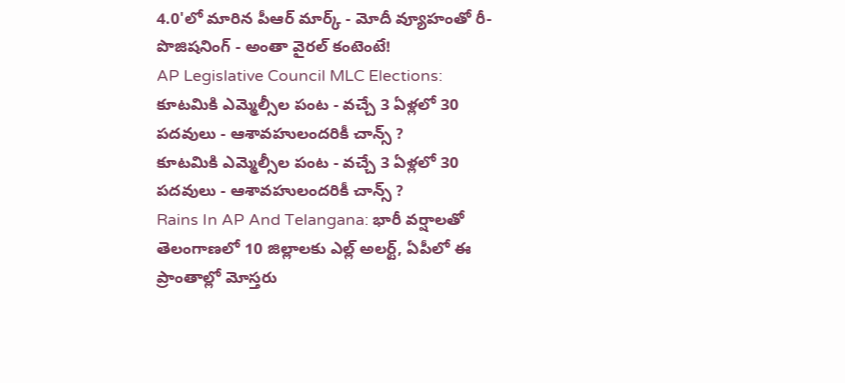4.0'లో మారిన పీఆర్ మార్క్ - మోదీ వ్యూహంతో రీ-పొజిషనింగ్ - అంతా వైరల్ కంటెంటే!
AP Legislative Council MLC Elections: కూటమికి ఎమ్మెల్సీల పంట - వచ్చే 3 ఏళ్లలో 30 పదవులు - ఆశావహులందరికీ చాన్స్ ?
కూటమికి ఎమ్మెల్సీల పంట - వచ్చే 3 ఏళ్లలో 30 పదవులు - ఆశావహులందరికీ చాన్స్ ?
Rains In AP And Telangana: భారీ వర్షాలతో తెలంగాణలో 10 జిల్లాలకు ఎల్ల్ అలర్ట్, ఏపీలో ఈ ప్రాంతాల్లో మోస్తరు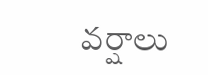వర్షాలు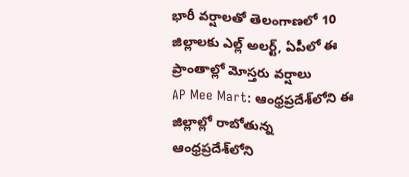భారీ వర్షాలతో తెలంగాణలో 10 జిల్లాలకు ఎల్ల్ అలర్ట్, ఏపీలో ఈ ప్రాంతాల్లో మోస్తరు వర్షాలు
AP Mee Mart: ఆంధ్రప్రదేశ్‌లోని ఈ జిల్లాల్లో రాబోతున్న
ఆంధ్రప్రదేశ్‌లోని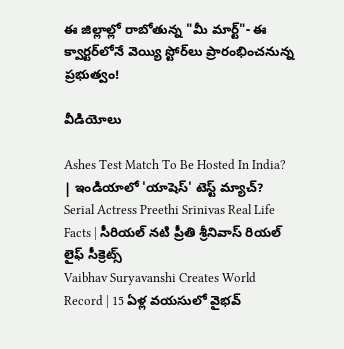ఈ జిల్లాల్లో రాబోతున్న "మీ మార్ట్"- ఈ క్వార్టర్‌లోనే వెయ్యి స్టోర్‌లు ప్రారంభించనున్న ప్రభుత్వం!

వీడియోలు

Ashes Test Match To Be Hosted In India? | ఇండియాలో 'యాషెస్' టెస్ట్ మ్యాచ్?
Serial Actress Preethi Srinivas Real Life Facts | సీరియల్ నటి ప్రీతి శ్రీనివాస్ రియల్ లైఫ్ సీక్రెట్స్
Vaibhav Suryavanshi Creates World Record | 15 ఏళ్ల వయసులో వైభవ్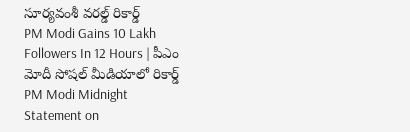సూర్యవంశీ వరల్డ్ రికార్డ్
PM Modi Gains 10 Lakh Followers In 12 Hours | పీఎం మోదీ సోషల్ మీడియాలో రికార్డ్
PM Modi Midnight Statement on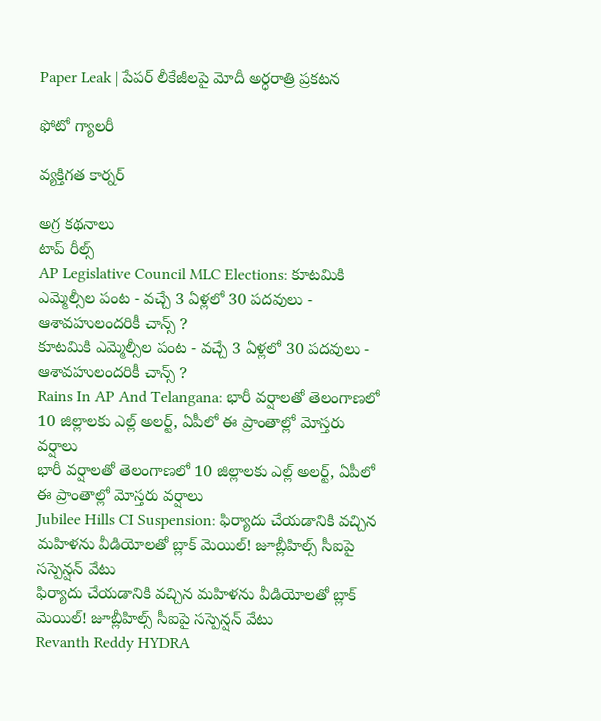Paper Leak | పేపర్ లీకేజీలపై మోదీ అర్ధరాత్రి ప్రకటన

ఫోటో గ్యాలరీ

వ్యక్తిగత కార్నర్

అగ్ర కథనాలు
టాప్ రీల్స్
AP Legislative Council MLC Elections: కూటమికి ఎమ్మెల్సీల పంట - వచ్చే 3 ఏళ్లలో 30 పదవులు - ఆశావహులందరికీ చాన్స్ ?
కూటమికి ఎమ్మెల్సీల పంట - వచ్చే 3 ఏళ్లలో 30 పదవులు - ఆశావహులందరికీ చాన్స్ ?
Rains In AP And Telangana: భారీ వర్షాలతో తెలంగాణలో 10 జిల్లాలకు ఎల్ల్ అలర్ట్, ఏపీలో ఈ ప్రాంతాల్లో మోస్తరు వర్షాలు
భారీ వర్షాలతో తెలంగాణలో 10 జిల్లాలకు ఎల్ల్ అలర్ట్, ఏపీలో ఈ ప్రాంతాల్లో మోస్తరు వర్షాలు
Jubilee Hills CI Suspension: ఫిర్యాదు చేయడానికి వచ్చిన మహిళను వీడియోలతో బ్లాక్ మెయిల్! జూబ్లీహిల్స్ సీఐపై సస్పెన్షన్‌ వేటు
ఫిర్యాదు చేయడానికి వచ్చిన మహిళను వీడియోలతో బ్లాక్ మెయిల్! జూబ్లీహిల్స్ సీఐపై సస్పెన్షన్‌ వేటు
Revanth Reddy HYDRA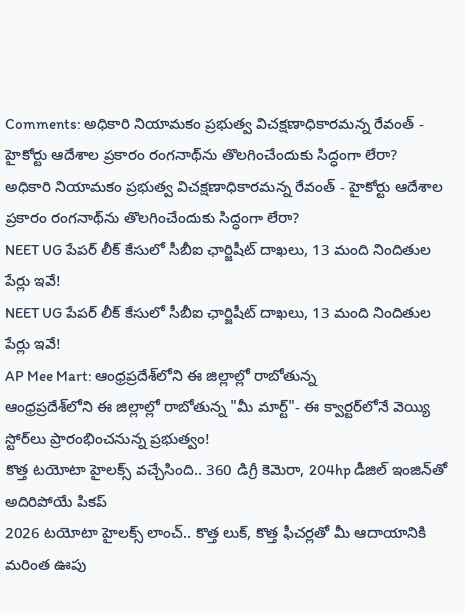Comments: అధికారి నియామకం ప్రభుత్వ విచక్షణాధికారమన్న రేవంత్ - హైకోర్టు ఆదేశాల ప్రకారం రంగనాథ్‌ను తొలగించేందుకు సిద్ధంగా లేరా?
అధికారి నియామకం ప్రభుత్వ విచక్షణాధికారమన్న రేవంత్ - హైకోర్టు ఆదేశాల ప్రకారం రంగనాథ్‌ను తొలగించేందుకు సిద్ధంగా లేరా?
NEET UG పేపర్‌ లీక్‌ కేసులో సీబీఐ ఛార్జిషీట్ దాఖలు, 13 మంది నిందితుల పేర్లు ఇవే!
NEET UG పేపర్‌ లీక్‌ కేసులో సీబీఐ ఛార్జిషీట్ దాఖలు, 13 మంది నిందితుల పేర్లు ఇవే!
AP Mee Mart: ఆంధ్రప్రదేశ్‌లోని ఈ జిల్లాల్లో రాబోతున్న
ఆంధ్రప్రదేశ్‌లోని ఈ జిల్లాల్లో రాబోతున్న "మీ మార్ట్"- ఈ క్వార్టర్‌లోనే వెయ్యి స్టోర్‌లు ప్రారంభించనున్న ప్రభుత్వం!
కొత్త టయోటా హైలక్స్‌ వచ్చేసింది.. 360 డిగ్రీ కెమెరా, 204hp డీజిల్‌ ఇంజిన్‌తో అదిరిపోయే పికప్‌
2026 టయోటా హైలక్స్‌ లాంచ్‌.. కొత్త లుక్‌, కొత్త ఫీచర్లతో మీ ఆదాయానికి మరింత ఊపు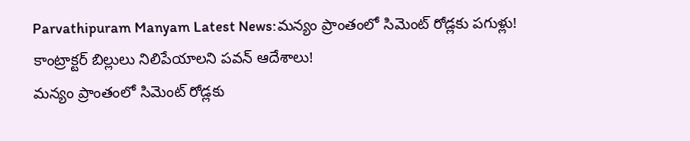Parvathipuram Manyam Latest News:మన్యం ప్రాంతంలో సిమెంట్‌ రోడ్లకు పగుళ్లు! కాంట్రాక్టర్ బిల్లులు నిలిపేయాలని పవన్ ఆదేశాలు!
మన్యం ప్రాంతంలో సిమెంట్‌ రోడ్లకు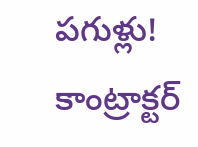పగుళ్లు! కాంట్రాక్టర్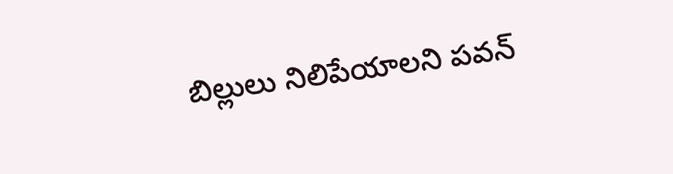బిల్లులు నిలిపేయాలని పవన్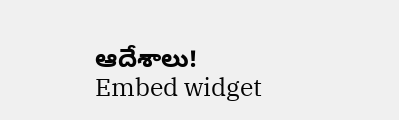ఆదేశాలు!
Embed widget